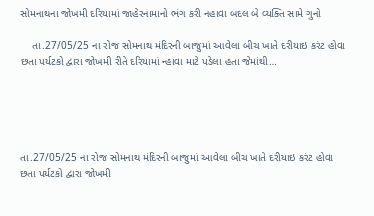સોમનાથના જોખમી દરિયામાં જાહેરનામાનો ભંગ કરી નહાવા બદલ બે વ્યક્તિ સામે ગુનો

    તા.27/05/25 ના રોજ સોમનાથ મંદિરની બાજુમાં આવેલા બીચ ખાતે દરીયાઇ કરંટ હોવા છતા પર્યટકો દ્વારા જોખમી રીતે દરિયામાં ન્હાવા માટે પડેલા હતા જેમાંથી…





તા.27/05/25 ના રોજ સોમનાથ મંદિરની બાજુમાં આવેલા બીચ ખાતે દરીયાઇ કરંટ હોવા છતા પર્યટકો દ્વારા જોખમી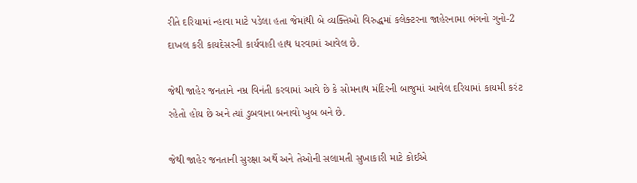રીતે દરિયામાં ન્હાવા માટે પડેલા હતા જેમાંથી બે વ્યક્તિઓ વિરુદ્ધમાં કલેક્ટરના જાહેરનામા ભંગનો ગુનો-2 દાખલ કરી કાયદેસરની કાર્યવાહી હાથ ધરવામાં આવેલ છે.

જેથી જાહેર જનતાને નમ્ર વિનંતી કરવામાં આવે છે કે સોમનાથ મંદિરની બાજુમાં આવેલ દરિયામાં કાયમી કરંટ રહેતો હોય છે અને ત્યાં ડુબવાના બનાવો ખુબ બને છે.

જેથી જાહેર જનતાની સુરક્ષા અર્થે અને તેઓની સલામતી સુખાકારી માટે કોઈએ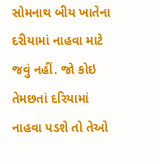સોમનાથ બીય ખાતેના દરીયામાં નાહવા માટે જવું નહીં. જો કોઇ તેમછતાં દરિયામાં નાહવા પડશે તો તેઓ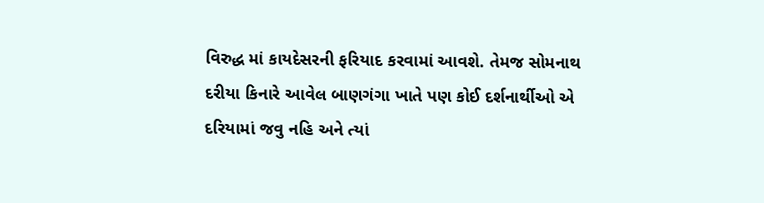વિરુદ્ધ માં કાયદેસરની ફરિયાદ કરવામાં આવશે. તેમજ સોમનાથ દરીયા કિનારે આવેલ બાણગંગા ખાતે પણ કોઈ દર્શનાર્થીઓ એ દરિયામાં જવુ નહિ અને ત્યાં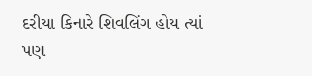દરીયા કિનારે શિવલિંગ હોય ત્યાં પણ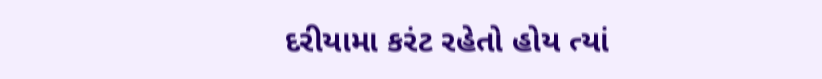દરીયામા કરંટ રહેતો હોય ત્યાં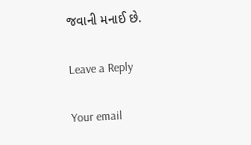જવાની મનાઈ છે.

Leave a Reply

Your email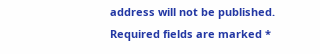address will not be published. Required fields are marked *